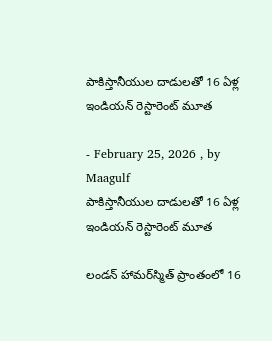పాకిస్తానీయుల దాడులతో 16 ఏళ్ల ఇండియన్ రెస్టారెంట్ మూత

- February 25, 2026 , by Maagulf
పాకిస్తానీయుల దాడులతో 16 ఏళ్ల ఇండియన్ రెస్టారెంట్ మూత

లండన్ హామర్‌స్మిత్ ప్రాంతంలో 16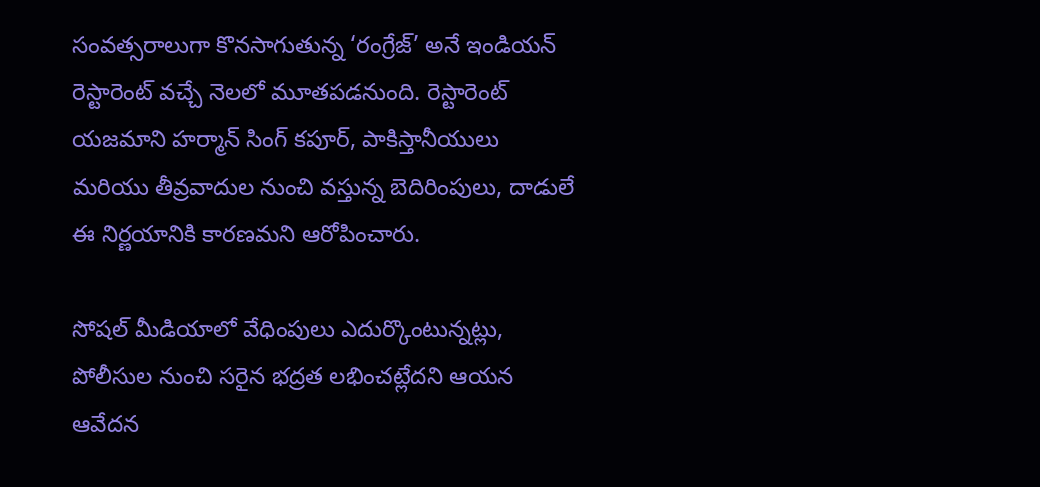సంవత్సరాలుగా కొనసాగుతున్న ‘రంగ్రేజ్’ అనే ఇండియన్ రెస్టారెంట్ వచ్చే నెలలో మూతపడనుంది. రెస్టారెంట్ యజమాని హర్మాన్ సింగ్ కపూర్, పాకిస్తానీయులు మరియు తీవ్రవాదుల నుంచి వస్తున్న బెదిరింపులు, దాడులే ఈ నిర్ణయానికి కారణమని ఆరోపించారు.

సోషల్ మీడియాలో వేధింపులు ఎదుర్కొంటున్నట్లు, పోలీసుల నుంచి సరైన భద్రత లభించట్లేదని ఆయన ఆవేదన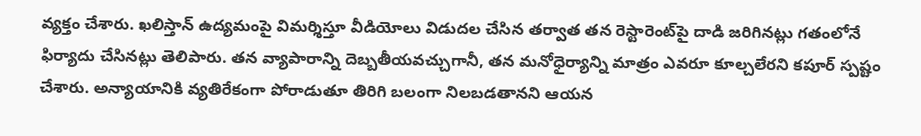వ్యక్తం చేశారు. ఖలిస్తాన్ ఉద్యమంపై విమర్శిస్తూ వీడియోలు విడుదల చేసిన తర్వాత తన రెస్టారెంట్‌పై దాడి జరిగినట్లు గతంలోనే ఫిర్యాదు చేసినట్లు తెలిపారు. తన వ్యాపారాన్ని దెబ్బతీయవచ్చుగానీ, తన మనోధైర్యాన్ని మాత్రం ఎవరూ కూల్చలేరని కపూర్ స్పష్టం చేశారు. అన్యాయానికి వ్యతిరేకంగా పోరాడుతూ తిరిగి బలంగా నిలబడతానని ఆయన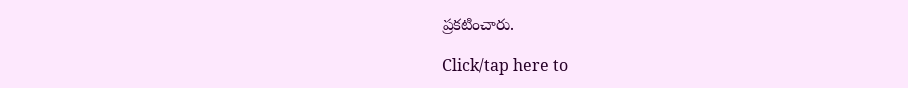ప్రకటించారు.

Click/tap here to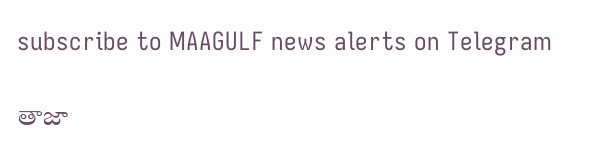subscribe to MAAGULF news alerts on Telegram

తాజా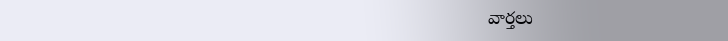వార్తలు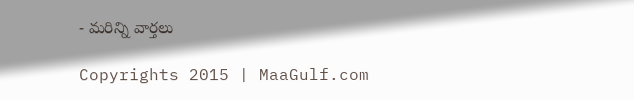- మరిన్ని వార్తలు

Copyrights 2015 | MaaGulf.com